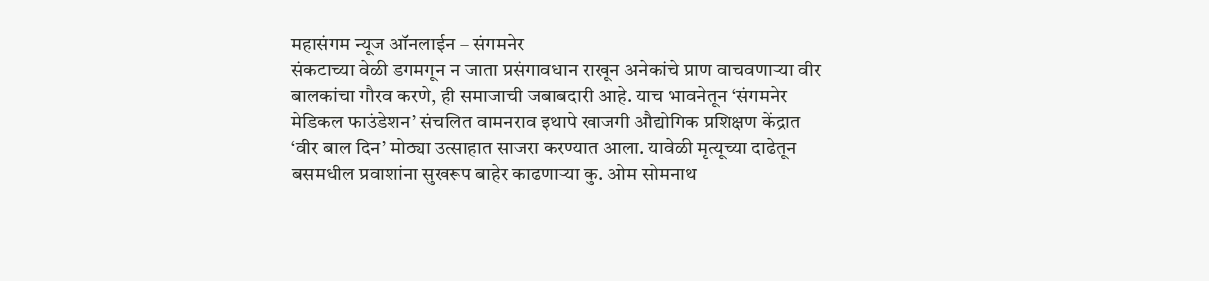महासंगम न्यूज ऑनलाईन – संगमनेर
संकटाच्या वेळी डगमगून न जाता प्रसंगावधान राखून अनेकांचे प्राण वाचवणाऱ्या वीर बालकांचा गौरव करणे, ही समाजाची जबाबदारी आहे. याच भावनेतून ‘संगमनेर मेडिकल फाउंडेशन’ संचलित वामनराव इथापे खाजगी औद्योगिक प्रशिक्षण केंद्रात ‘वीर बाल दिन’ मोठ्या उत्साहात साजरा करण्यात आला. यावेळी मृत्यूच्या दाढेतून बसमधील प्रवाशांना सुखरूप बाहेर काढणाऱ्या कु. ओम सोमनाथ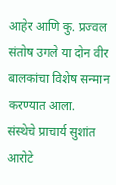आहेर आणि कु. प्रज्वल संतोष उगले या दोन वीर बालकांचा विशेष सन्मान करण्यात आला.
संस्थेचे प्राचार्य सुशांत आरोटे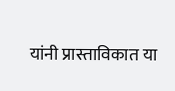यांनी प्रास्ताविकात या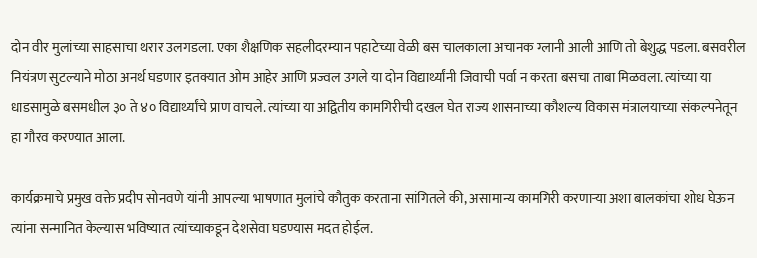दोन वीर मुलांच्या साहसाचा थरार उलगडला. एका शैक्षणिक सहलीदरम्यान पहाटेच्या वेळी बस चालकाला अचानक ग्लानी आली आणि तो बेशुद्ध पडला. बसवरील नियंत्रण सुटल्याने मोठा अनर्थ घडणार इतक्यात ओम आहेर आणि प्रज्वल उगले या दोन विद्यार्थ्यांनी जिवाची पर्वा न करता बसचा ताबा मिळवला. त्यांच्या या धाडसामुळे बसमधील ३० ते ४० विद्यार्थ्यांचे प्राण वाचले. त्यांच्या या अद्वितीय कामगिरीची दखल घेत राज्य शासनाच्या कौशल्य विकास मंत्रालयाच्या संकल्पनेतून हा गौरव करण्यात आला.

कार्यक्रमाचे प्रमुख वक्ते प्रदीप सोनवणे यांनी आपल्या भाषणात मुलांचे कौतुक करताना सांगितले की, असामान्य कामगिरी करणाऱ्या अशा बालकांचा शोध घेऊन त्यांना सन्मानित केल्यास भविष्यात त्यांच्याकडून देशसेवा घडण्यास मदत होईल.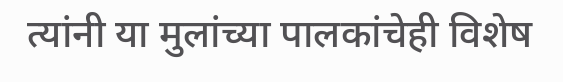त्यांनी या मुलांच्या पालकांचेही विशेष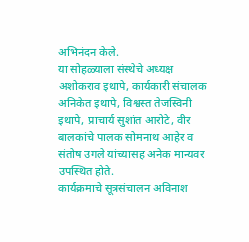अभिनंदन केले.
या सोहळ्याला संस्थेचे अध्यक्ष अशोकराव इथापे, कार्यकारी संचालक अनिकेत इथापे, विश्वस्त तेजस्विनी इथापे, प्राचार्य सुशांत आरोटे, वीर बालकांचे पालक सोमनाथ आहेर व संतोष उगले यांच्यासह अनेक मान्यवर उपस्थित होते.
कार्यक्रमाचे सूत्रसंचालन अविनाश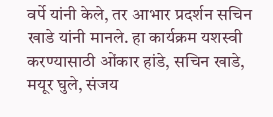वर्पे यांनी केले, तर आभार प्रदर्शन सचिन खाडे यांनी मानले. हा कार्यक्रम यशस्वी करण्यासाठी ओंकार हांडे, सचिन खाडे, मयूर घुले, संजय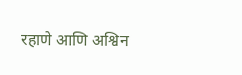रहाणे आणि अश्विन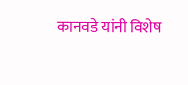कानवडे यांनी विशेष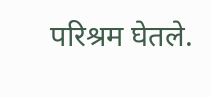परिश्रम घेतले.